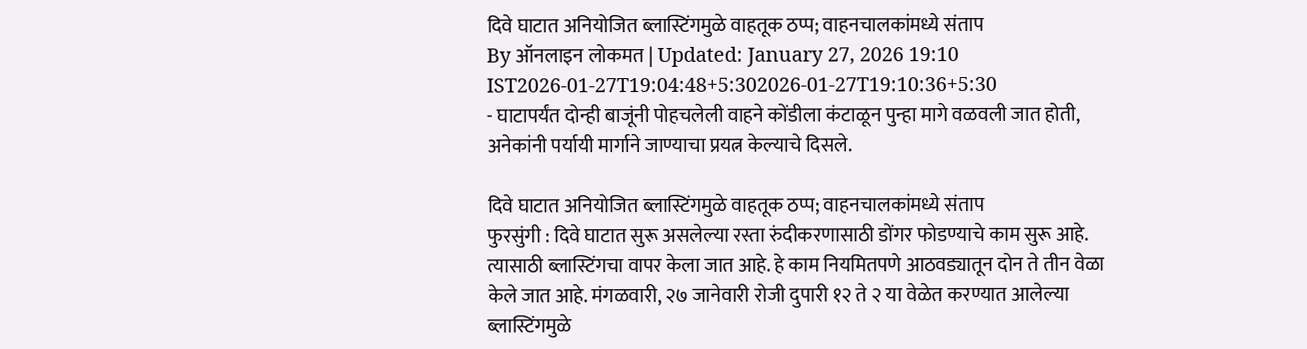दिवे घाटात अनियोजित ब्लास्टिंगमुळे वाहतूक ठप्प; वाहनचालकांमध्ये संताप
By ऑनलाइन लोकमत | Updated: January 27, 2026 19:10 IST2026-01-27T19:04:48+5:302026-01-27T19:10:36+5:30
- घाटापर्यंत दोन्ही बाजूंनी पोहचलेली वाहने कोंडीला कंटाळून पुन्हा मागे वळवली जात होती, अनेकांनी पर्यायी मार्गाने जाण्याचा प्रयत्न केल्याचे दिसले.

दिवे घाटात अनियोजित ब्लास्टिंगमुळे वाहतूक ठप्प; वाहनचालकांमध्ये संताप
फुरसुंगी : दिवे घाटात सुरू असलेल्या रस्ता रुंदीकरणासाठी डोंगर फोडण्याचे काम सुरू आहे. त्यासाठी ब्लास्टिंगचा वापर केला जात आहे. हे काम नियमितपणे आठवड्यातून दोन ते तीन वेळा केले जात आहे. मंगळवारी, २७ जानेवारी रोजी दुपारी १२ ते २ या वेळेत करण्यात आलेल्या ब्लास्टिंगमुळे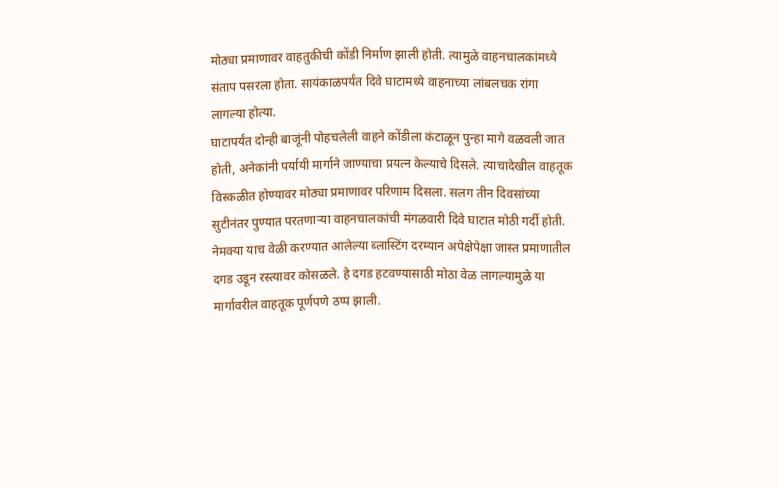मोठ्या प्रमाणावर वाहतुकीची कोंडी निर्माण झाली होती. त्यामुळे वाहनचालकांमध्ये संताप पसरला होता. सायंकाळपर्यंत दिवे घाटामध्ये वाहनाच्या लांबलचक रांगा लागल्या होत्या.
घाटापर्यंत दोन्ही बाजूंनी पोहचलेली वाहने कोंडीला कंटाळून पुन्हा मागे वळवली जात होती, अनेकांनी पर्यायी मार्गाने जाण्याचा प्रयत्न केल्याचे दिसले. त्याचादेखील वाहतूक विस्कळीत होण्यावर मोठ्या प्रमाणावर परिणाम दिसला. सलग तीन दिवसांच्या सुटीनंतर पुण्यात परतणाऱ्या वाहनचालकांची मंगळवारी दिवे घाटात मोठी गर्दी होती. नेमक्या याच वेळी करण्यात आलेल्या ब्लास्टिंग दरम्यान अपेक्षेपेक्षा जास्त प्रमाणातील दगड उडून रस्त्यावर कोसळले. हे दगड हटवण्यासाठी मोठा वेळ लागल्यामुळे या मार्गावरील वाहतूक पूर्णपणे ठप्प झाली.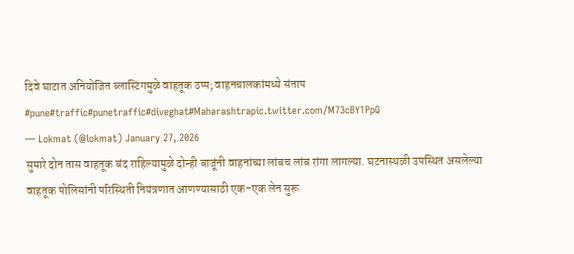दिवे घाटात अनियोजित ब्लास्टिंगमुळे वाहतूक ठप्प; वाहनचालकांमध्ये संताप #pune#traffic#punetraffic#diveghat#Maharashtrapic.twitter.com/M73cBY1PpQ
— Lokmat (@lokmat) January 27, 2026
सुमारे दोन तास वाहतूक बंद राहिल्यामुळे दोन्ही बाजूंनी वाहनांच्या लांबच लांब रांगा लागल्या. घटनास्थळी उपस्थित असलेल्या वाहतूक पोलिसांनी परिस्थिती नियंत्रणात आणण्यासाठी एक-एक लेन सुरू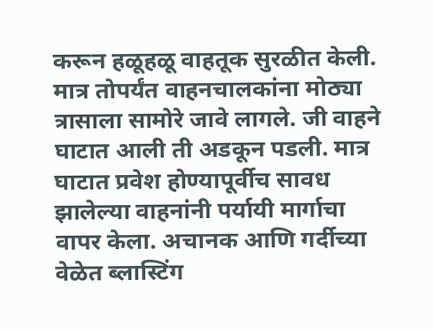करून हळूहळू वाहतूक सुरळीत केली. मात्र तोपर्यंत वाहनचालकांना मोठ्या त्रासाला सामोरे जावे लागले. जी वाहने घाटात आली ती अडकून पडली. मात्र घाटात प्रवेश होण्यापूर्वीच सावध झालेल्या वाहनांनी पर्यायी मार्गाचा वापर केला. अचानक आणि गर्दीच्या वेळेत ब्लास्टिंग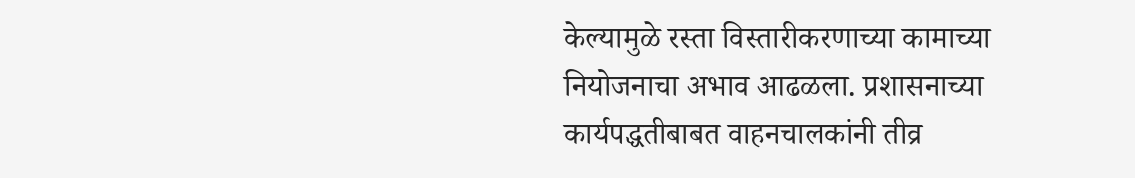केल्यामुळे रस्ता विस्तारीकरणाच्या कामाच्या नियोजनाचा अभाव आढळला. प्रशासनाच्या कार्यपद्धतीबाबत वाहनचालकांनी तीव्र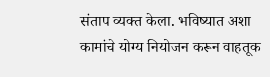संताप व्यक्त केला. भविष्यात अशा कामांचे योग्य नियोजन करून वाहतूक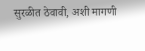सुरळीत ठेवावी, अशी मागणी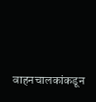वाहनचालकांकडून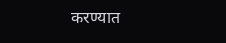करण्यात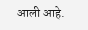आली आहे.